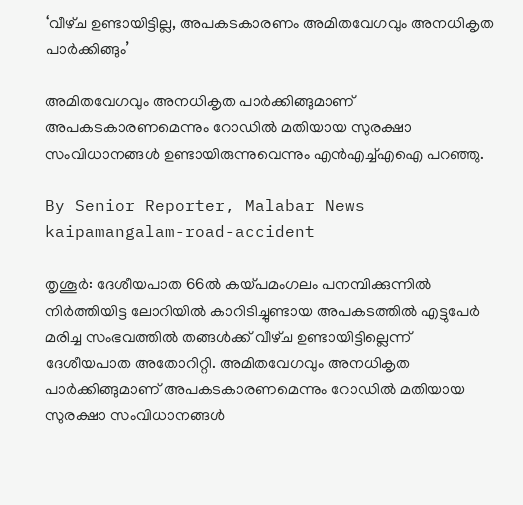‘വീഴ്‌ച ഉണ്ടായിട്ടില്ല, അപകടകാരണം അമിതവേഗവും അനധികൃത പാർക്കിങ്ങും’

അമിതവേഗവും അനധികൃത പാർക്കിങ്ങുമാണ് അപകടകാരണമെന്നും റോഡിൽ മതിയായ സുരക്ഷാ സംവിധാനങ്ങൾ ഉണ്ടായിരുന്നുവെന്നും എൻഎച്ച്എഐ പറഞ്ഞു.

By Senior Reporter, Malabar News
kaipamangalam-road-accident

തൃശൂർ: ദേശീയപാത 66ൽ കയ്‌പമംഗലം പനമ്പിക്കുന്നിൽ നിർത്തിയിട്ട ലോറിയിൽ കാറിടിച്ചുണ്ടായ അപകടത്തിൽ എട്ടുപേർ മരിച്ച സംഭവത്തിൽ തങ്ങൾക്ക് വീഴ്‌ച ഉണ്ടായിട്ടില്ലെന്ന് ദേശീയപാത അതോറിറ്റി. അമിതവേഗവും അനധികൃത പാർക്കിങ്ങുമാണ് അപകടകാരണമെന്നും റോഡിൽ മതിയായ സുരക്ഷാ സംവിധാനങ്ങൾ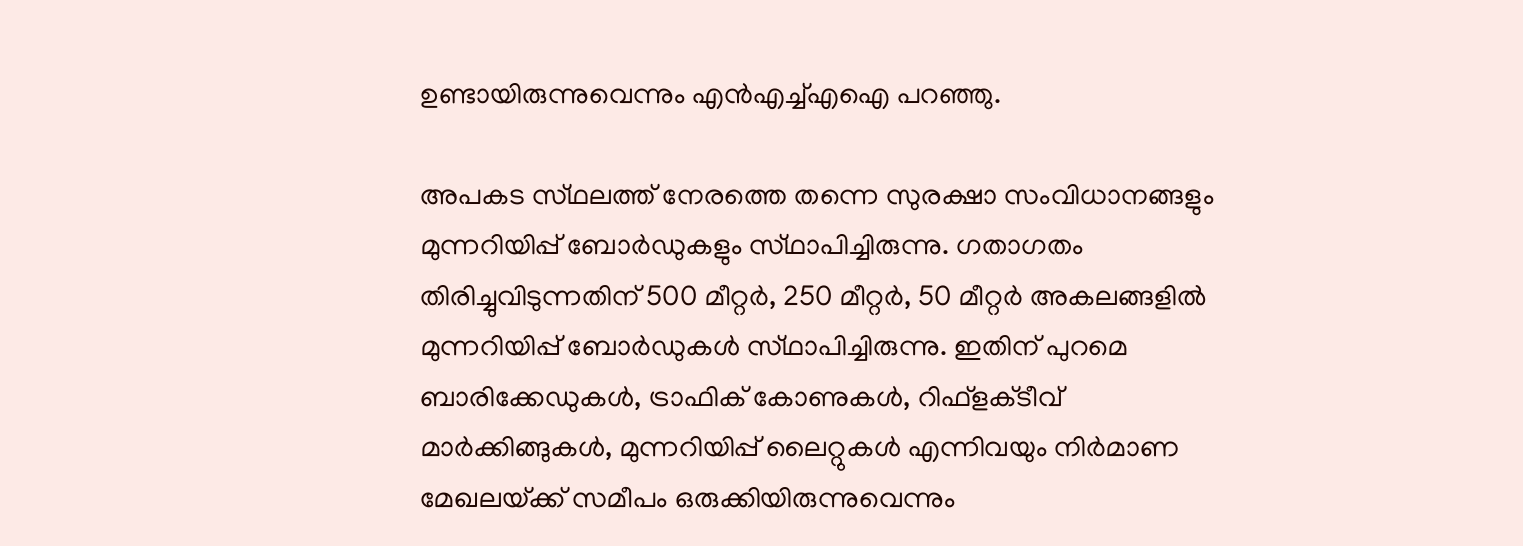ഉണ്ടായിരുന്നുവെന്നും എൻഎച്ച്എഐ പറഞ്ഞു.

അപകട സ്‌ഥലത്ത്‌ നേരത്തെ തന്നെ സുരക്ഷാ സംവിധാനങ്ങളും മുന്നറിയിപ്പ് ബോർഡുകളും സ്‌ഥാപിച്ചിരുന്നു. ഗതാഗതം തിരിച്ചുവിടുന്നതിന് 500 മീറ്റർ, 250 മീറ്റർ, 50 മീറ്റർ അകലങ്ങളിൽ മുന്നറിയിപ്പ് ബോർഡുകൾ സ്‌ഥാപിച്ചിരുന്നു. ഇതിന് പുറമെ ബാരിക്കേഡുകൾ, ട്രാഫിക് കോണുകൾ, റിഫ്‌ളക്‌ടീവ് മാർക്കിങ്ങുകൾ, മുന്നറിയിപ്പ് ലൈറ്റുകൾ എന്നിവയും നിർമാണ മേഖലയ്‌ക്ക്‌ സമീപം ഒരുക്കിയിരുന്നുവെന്നും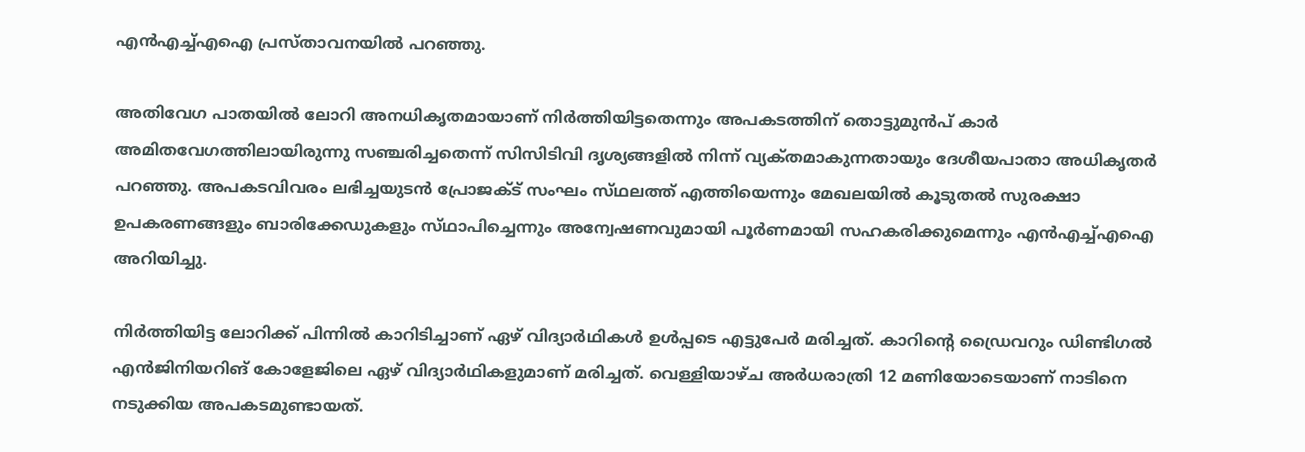എൻഎച്ച്എഐ പ്രസ്‌താവനയിൽ പറഞ്ഞു.

അതിവേഗ പാതയിൽ ലോറി അനധികൃതമായാണ് നിർത്തിയിട്ടതെന്നും അപകടത്തിന് തൊട്ടുമുൻപ് കാർ അമിതവേഗത്തിലായിരുന്നു സഞ്ചരിച്ചതെന്ന് സിസിടിവി ദൃശ്യങ്ങളിൽ നിന്ന് വ്യക്‌തമാകുന്നതായും ദേശീയപാതാ അധികൃതർ പറഞ്ഞു. അപകടവിവരം ലഭിച്ചയുടൻ പ്രോജക്‌ട് സംഘം സ്‌ഥലത്ത്‌ എത്തിയെന്നും മേഖലയിൽ കൂടുതൽ സുരക്ഷാ ഉപകരണങ്ങളും ബാരിക്കേഡുകളും സ്‌ഥാപിച്ചെന്നും അന്വേഷണവുമായി പൂർണമായി സഹകരിക്കുമെന്നും എൻഎച്ച്എഐ അറിയിച്ചു.

നിർത്തിയിട്ട ലോറിക്ക് പിന്നിൽ കാറിടിച്ചാണ് ഏഴ് വിദ്യാർഥികൾ ഉൾപ്പടെ എട്ടുപേർ മരിച്ചത്. കാറിന്റെ ഡ്രൈവറും ഡിണ്ടിഗൽ എൻജിനിയറിങ് കോളേജിലെ ഏഴ് വിദ്യാർഥികളുമാണ് മരിച്ചത്. വെള്ളിയാഴ്‌ച അർധരാത്രി 12 മണിയോടെയാണ് നാടിനെ നടുക്കിയ അപകടമുണ്ടായത്.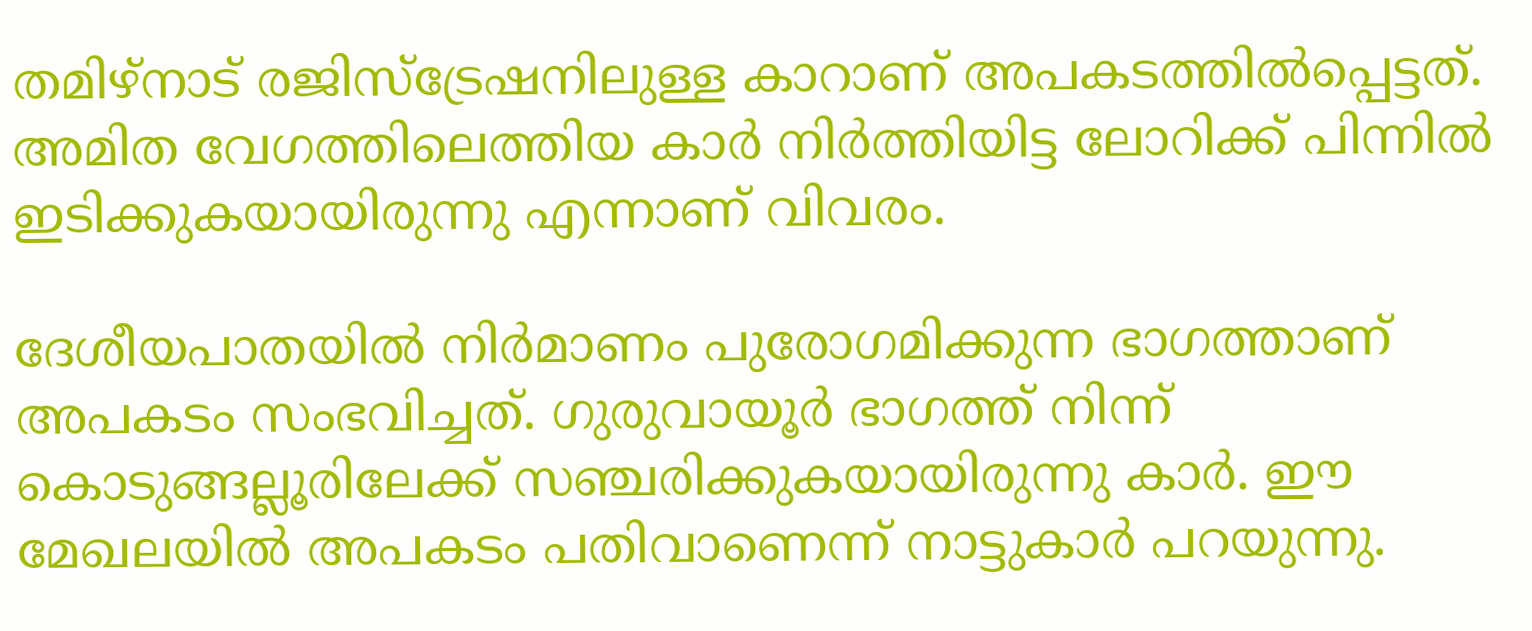തമിഴ്‌നാട് രജിസ്‌ട്രേഷനിലുള്ള കാറാണ് അപകടത്തിൽപ്പെട്ടത്. അമിത വേഗത്തിലെത്തിയ കാർ നിർത്തിയിട്ട ലോറിക്ക് പിന്നിൽ ഇടിക്കുകയായിരുന്നു എന്നാണ് വിവരം.

ദേശീയപാതയിൽ നിർമാണം പുരോഗമിക്കുന്ന ഭാഗത്താണ് അപകടം സംഭവിച്ചത്. ഗുരുവായൂർ ഭാഗത്ത് നിന്ന് കൊടുങ്ങല്ലൂരിലേക്ക് സഞ്ചരിക്കുകയായിരുന്നു കാർ. ഈ മേഖലയിൽ അപകടം പതിവാണെന്ന് നാട്ടുകാർ പറയുന്നു.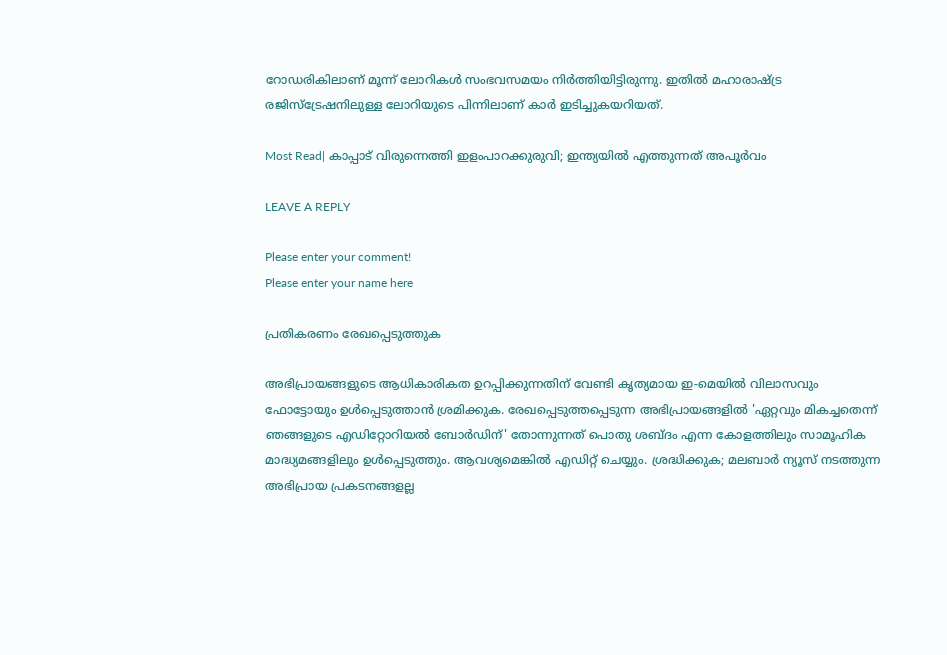റോഡരികിലാണ് മൂന്ന് ലോറികൾ സംഭവസമയം നിർത്തിയിട്ടിരുന്നു. ഇതിൽ മഹാരാഷ്‌ട്ര രജിസ്ട്രേഷനിലുള്ള ലോറിയുടെ പിന്നിലാണ് കാർ ഇടിച്ചുകയറിയത്.

Most Read| കാപ്പാട് വിരുന്നെത്തി ഇളംപാറക്കുരുവി; ഇന്ത്യയിൽ എത്തുന്നത് അപൂർവം

LEAVE A REPLY

Please enter your comment!
Please enter your name here

പ്രതികരണം രേഖപ്പെടുത്തുക

അഭിപ്രായങ്ങളുടെ ആധികാരികത ഉറപ്പിക്കുന്നതിന് വേണ്ടി കൃത്യമായ ഇ-മെയിൽ വിലാസവും ഫോട്ടോയും ഉൾപ്പെടുത്താൻ ശ്രമിക്കുക. രേഖപ്പെടുത്തപ്പെടുന്ന അഭിപ്രായങ്ങളിൽ 'ഏറ്റവും മികച്ചതെന്ന് ഞങ്ങളുടെ എഡിറ്റോറിയൽ ബോർഡിന്' തോന്നുന്നത് പൊതു ശബ്‌ദം എന്ന കോളത്തിലും സാമൂഹിക മാദ്ധ്യമങ്ങളിലും ഉൾപ്പെടുത്തും. ആവശ്യമെങ്കിൽ എഡിറ്റ് ചെയ്യും. ശ്രദ്ധിക്കുക; മലബാർ ന്യൂസ് നടത്തുന്ന അഭിപ്രായ പ്രകടനങ്ങളല്ല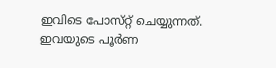ഇവിടെ പോസ്‌റ്റ് ചെയ്യുന്നത്. ഇവയുടെ പൂർണ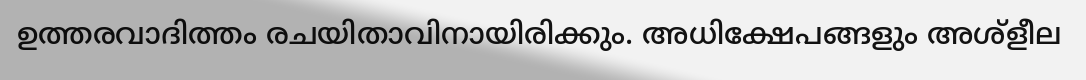ഉത്തരവാദിത്തം രചയിതാവിനായിരിക്കും. അധിക്ഷേപങ്ങളും അശ്‌ളീല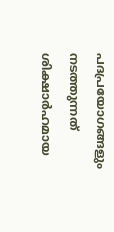പദപ്രയോഗങ്ങളും നടത്തുന്നത് ശിക്ഷാർഹമായ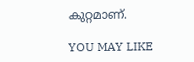കുറ്റമാണ്.

YOU MAY LIKE